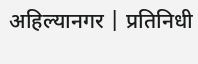अहिल्यानगर | प्रतिनिधी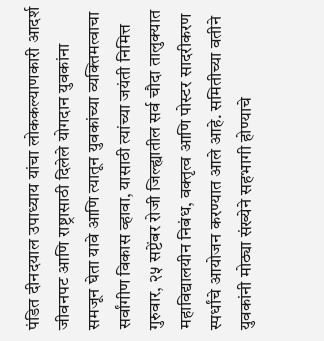पंडित दीनदयाल उपाध्याय यांचा लोककल्याणकारी आदर्श जीवनपट आणि राष्ट्रासाठी दिलेले योगदान युवकांना समजून घेता यावे आणि त्यातून युवकांच्या व्यक्तिमत्वाचा सर्वांगीण विकास व्हावा, यासाठी त्यांच्या जयंती निमित्त गुरुवार, २५ सप्टेंबर रोजी जिल्ह्यातील सर्व चौदा तालुक्यात महाविद्यालयीन निबंध, वक्तृत्व आणि पोस्टर सादरीकरण स्पर्धांचे आयोजन करण्यात आले आहे. समितीच्या वतीने युवकांनी मोठ्या संख्येने सहभागी होण्याचे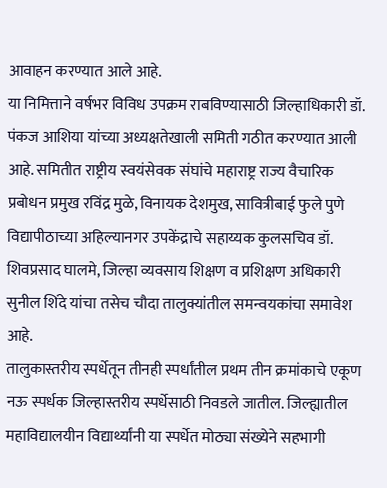आवाहन करण्यात आले आहे.
या निमित्ताने वर्षभर विविध उपक्रम राबविण्यासाठी जिल्हाधिकारी डॉ. पंकज आशिया यांच्या अध्यक्षतेखाली समिती गठीत करण्यात आली आहे. समितीत राष्ट्रीय स्वयंसेवक संघांचे महाराष्ट्र राज्य वैचारिक प्रबोधन प्रमुख रविंद्र मुळे, विनायक देशमुख, सावित्रीबाई फुले पुणे विद्यापीठाच्या अहिल्यानगर उपकेंद्राचे सहाय्यक कुलसचिव डॉ. शिवप्रसाद घालमे, जिल्हा व्यवसाय शिक्षण व प्रशिक्षण अधिकारी सुनील शिंदे यांचा तसेच चौदा तालुक्यांतील समन्वयकांचा समावेश आहे.
तालुकास्तरीय स्पर्धेतून तीनही स्पर्धांतील प्रथम तीन क्रमांकाचे एकूण नऊ स्पर्धक जिल्हास्तरीय स्पर्धेसाठी निवडले जातील. जिल्ह्यातील महाविद्यालयीन विद्यार्थ्यांनी या स्पर्धेत मोठ्या संख्येने सहभागी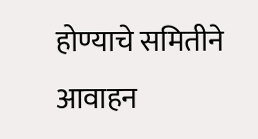होण्याचे समितीने आवाहन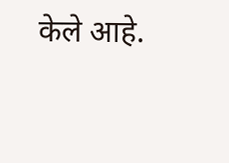केले आहे.